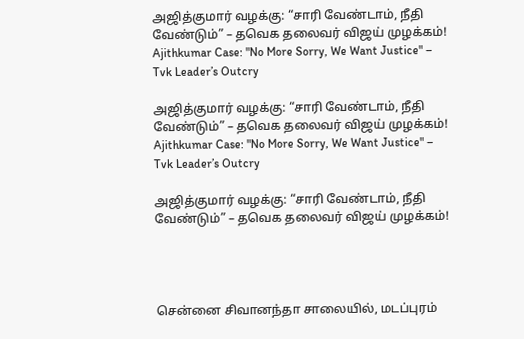அஜித்குமார் வழக்கு: “சாரி வேண்டாம், நீதி வேண்டும்” – தவெக தலைவர் விஜய் முழக்கம்! Ajithkumar Case: "No More Sorry, We Want Justice" – Tvk Leader’s Outcry

அஜித்குமார் வழக்கு: “சாரி வேண்டாம், நீதி வேண்டும்” – தவெக தலைவர் விஜய் முழக்கம்! Ajithkumar Case: "No More Sorry, We Want Justice" – Tvk Leader’s Outcry

அஜித்குமார் வழக்கு: “சாரி வேண்டாம், நீதி வேண்டும்” – தவெக தலைவர் விஜய் முழக்கம்!




சென்னை சிவானந்தா சாலையில், மடப்புரம்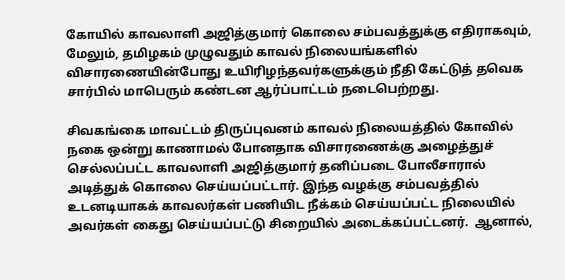கோயில் காவலாளி அஜித்குமார் கொலை சம்பவத்துக்கு எதிராகவும், மேலும், தமிழகம் முழுவதும் காவல் நிலையங்களில் விசாரணையின்போது உயிரிழந்தவர்களுக்கும் நீதி கேட்டுத் தவெக சார்பில் மாபெரும் கண்டன ஆர்ப்பாட்டம் நடைபெற்றது.

சிவகங்கை மாவட்டம் திருப்புவனம் காவல் நிலையத்தில் கோவில் நகை ஒன்று காணாமல் போனதாக விசாரணைக்கு அழைத்துச் செல்லப்பட்ட காவலாளி அஜித்குமார் தனிப்படை போலீசாரால் அடித்துக் கொலை செய்யப்பட்டார். இந்த வழக்கு சம்பவத்தில் உடனடியாகக் காவலர்கள் பணியிட நீக்கம் செய்யப்பட்ட நிலையில் அவர்கள் கைது செய்யப்பட்டு சிறையில் அடைக்கப்பட்டனர்.  ஆனால்,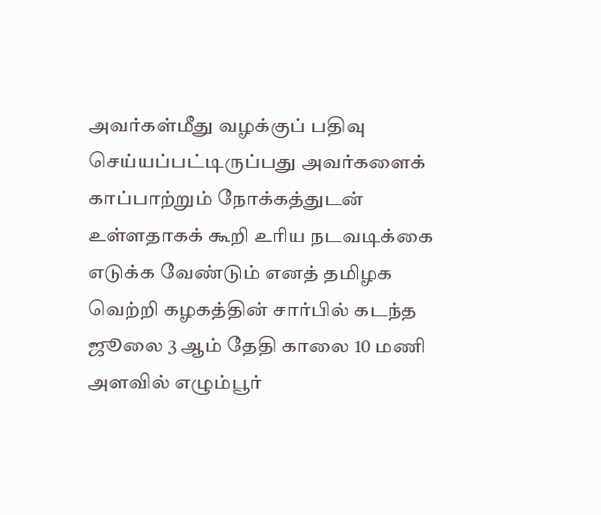அவர்கள்மீது வழக்குப் பதிவு செய்யப்பட்டிருப்பது அவர்களைக் காப்பாற்றும் நோக்கத்துடன் உள்ளதாகக் கூறி உரிய நடவடிக்கை எடுக்க வேண்டும் எனத் தமிழக வெற்றி கழகத்தின் சார்பில் கடந்த ஜூலை 3 ஆம் தேதி காலை 10 மணி அளவில் எழும்பூர்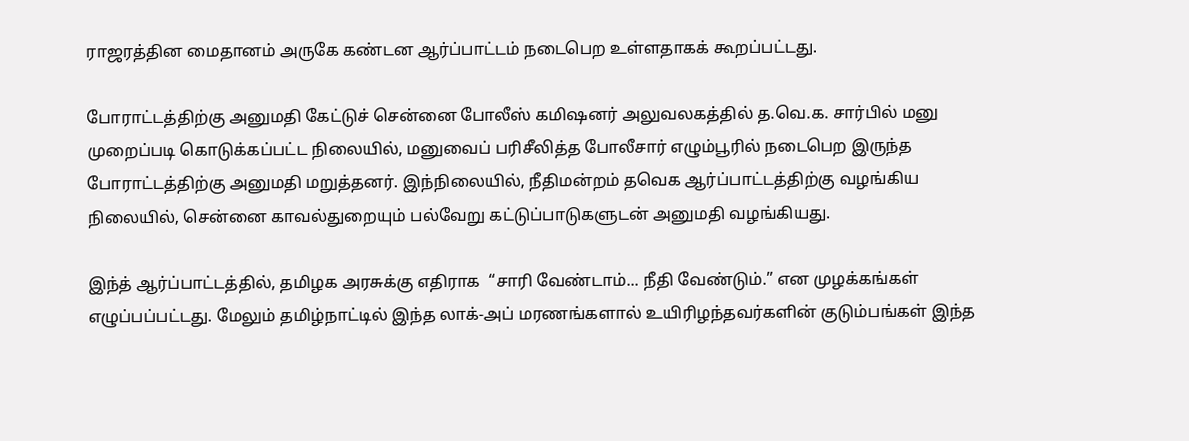ராஜரத்தின மைதானம் அருகே கண்டன ஆர்ப்பாட்டம் நடைபெற உள்ளதாகக் கூறப்பட்டது.

போராட்டத்திற்கு அனுமதி கேட்டுச் சென்னை போலீஸ் கமிஷனர் அலுவலகத்தில் த.வெ.க. சார்பில் மனு முறைப்படி கொடுக்கப்பட்ட நிலையில், மனுவைப் பரிசீலித்த போலீசார் எழும்பூரில் நடைபெற இருந்த போராட்டத்திற்கு அனுமதி மறுத்தனர். இந்நிலையில், நீதிமன்றம் தவெக ஆர்ப்பாட்டத்திற்கு வழங்கிய நிலையில், சென்னை காவல்துறையும் பல்வேறு கட்டுப்பாடுகளுடன் அனுமதி வழங்கியது.

இந்த் ஆர்ப்பாட்டத்தில், தமிழக அரசுக்கு எதிராக  “சாரி வேண்டாம்... நீதி வேண்டும்.” என முழக்கங்கள் எழுப்பப்பட்டது. மேலும் தமிழ்நாட்டில் இந்த லாக்-அப் மரணங்களால் உயிரிழந்தவர்களின் குடும்பங்கள் இந்த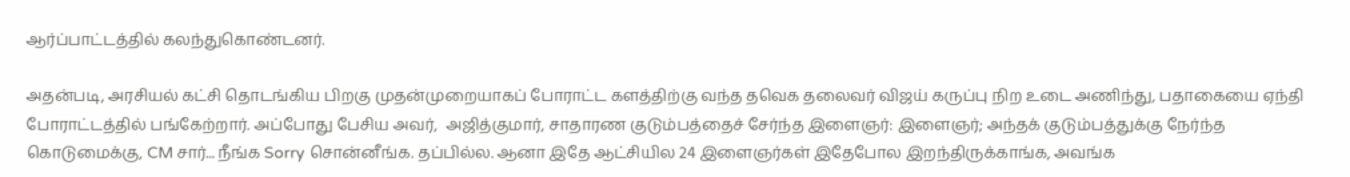ஆர்ப்பாட்டத்தில் கலந்துகொண்டனர்.

அதன்படி, அரசியல் கட்சி தொடங்கிய பிறகு முதன்முறையாகப் போராட்ட களத்திற்கு வந்த தவெக தலைவர் விஜய் கருப்பு நிற உடை அணிந்து, பதாகையை ஏந்தி போராட்டத்தில் பங்கேற்றார். அப்போது பேசிய அவர்,  அஜித்குமார், சாதாரண குடும்பத்தைச் சேர்ந்த இளைஞர்: இளைஞர்; அந்தக் குடும்பத்துக்கு நேர்ந்த கொடுமைக்கு, CM சார்... நீங்க Sorry சொன்னீங்க. தப்பில்ல. ஆனா இதே ஆட்சியில 24 இளைஞர்கள் இதேபோல இறந்திருக்காங்க, அவங்க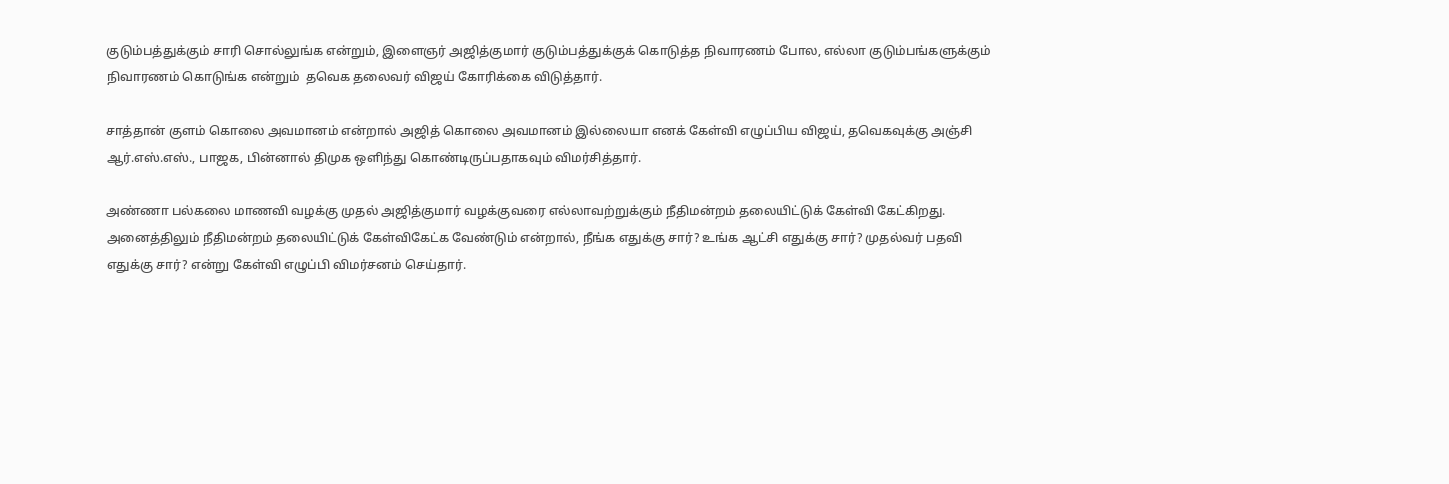குடும்பத்துக்கும் சாரி சொல்லுங்க என்றும், இளைஞர் அஜித்குமார் குடும்பத்துக்குக் கொடுத்த நிவாரணம் போல, எல்லா குடும்பங்களுக்கும் நிவாரணம் கொடுங்க என்றும்  தவெக தலைவர் விஜய் கோரிக்கை விடுத்தார்.

சாத்தான் குளம் கொலை அவமானம் என்றால் அஜித் கொலை அவமானம் இல்லையா எனக் கேள்வி எழுப்பிய விஜய், தவெகவுக்கு அஞ்சி ஆர்.எஸ்.எஸ்., பாஜக, பின்னால் திமுக ஒளிந்து கொண்டிருப்பதாகவும் விமர்சித்தார்.

அண்ணா பல்கலை மாணவி வழக்கு முதல் அஜித்குமார் வழக்குவரை எல்லாவற்றுக்கும் நீதிமன்றம் தலையிட்டுக் கேள்வி கேட்கிறது. அனைத்திலும் நீதிமன்றம் தலையிட்டுக் கேள்விகேட்க வேண்டும் என்றால், நீங்க எதுக்கு சார்? உங்க ஆட்சி எதுக்கு சார்? முதல்வர் பதவி எதுக்கு சார்? என்று கேள்வி எழுப்பி விமர்சனம் செய்தார்.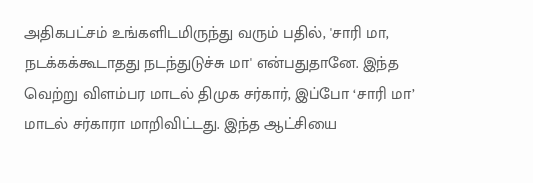அதிகபட்சம் உங்களிடமிருந்து வரும் பதில், 'சாரி மா, நடக்கக்கூடாதது நடந்துடுச்சு மா' என்பதுதானே. இந்த வெற்று விளம்பர மாடல் திமுக சர்கார், இப்போ ‘சாரி மா’ மாடல் சர்காரா மாறிவிட்டது. இந்த ஆட்சியை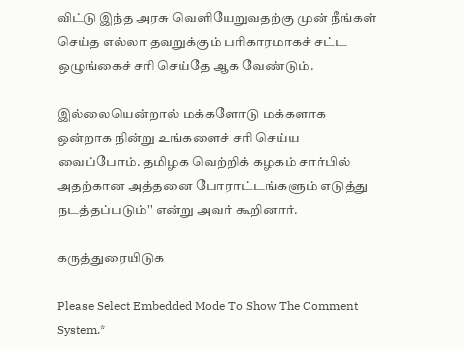விட்டு இந்த அரசு வெளியேறுவதற்கு முன் நீங்கள் செய்த எல்லா தவறுக்கும் பரிகாரமாகச் சட்ட ஒழுங்கைச் சரி செய்தே ஆக வேண்டும்.

இல்லையென்றால் மக்களோடு மக்களாக ஒன்றாக நின்று உங்களைச் சரி செய்ய வைப்போம். தமிழக வெற்றிக் கழகம் சார்பில் அதற்கான அத்தனை போராட்டங்களும் எடுத்து நடத்தப்படும்'' என்று அவர் கூறினார்.

கருத்துரையிடுக

Please Select Embedded Mode To Show The Comment System.*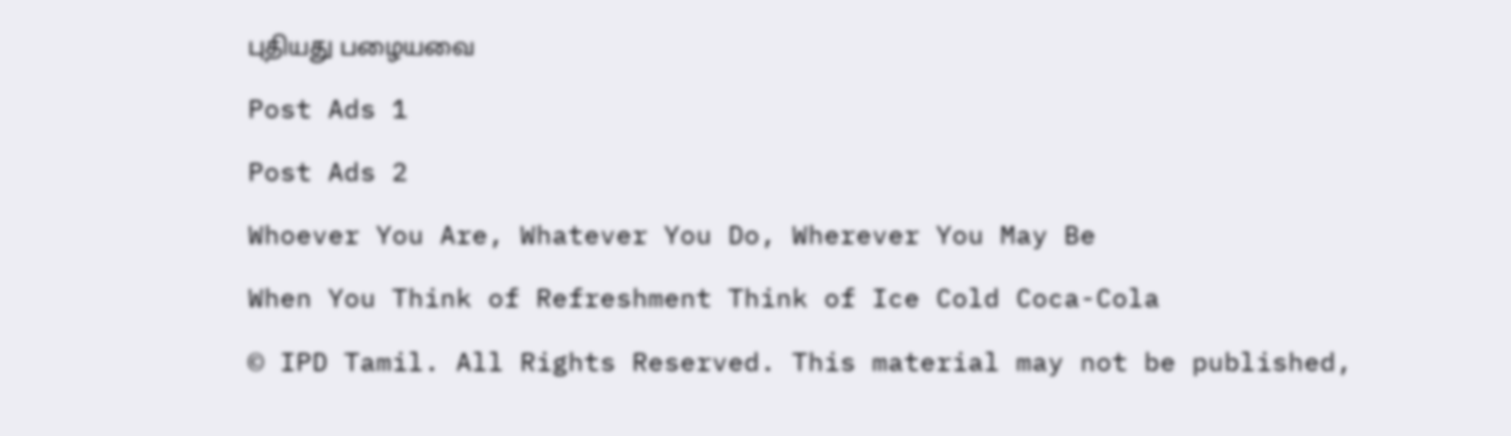புதியது பழையவை

Post Ads 1

Post Ads 2

Whoever You Are, Whatever You Do, Wherever You May Be

When You Think of Refreshment Think of Ice Cold Coca-Cola

© IPD Tamil. All Rights Reserved. This material may not be published,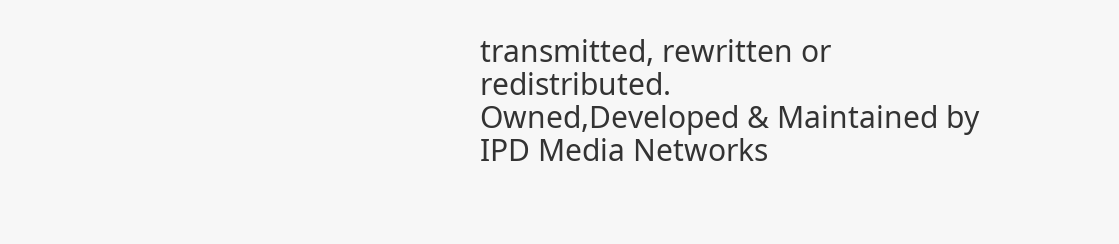transmitted, rewritten or redistributed.
Owned,Developed & Maintained by
IPD Media Networks